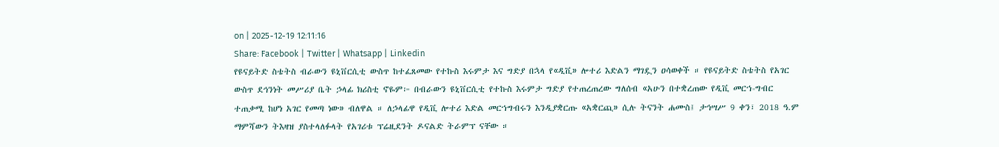on | 2025-12-19 12:11:16
Share: Facebook | Twitter | Whatsapp | Linkedin
የዩናይትድ ስቴትስ ብራውን ዩኒቨርሲቲ ውስጥ ከተፈጸመው የተኩስ እሩምታ እና ግድያ በኋላ የ«ዲቪ» ሎተሪ እድልን ማገዷን ዐሳወቀች ። የዩናይትድ ስቴትስ የአገር ውስጥ ደኅንነት መሥሪያ ቤት ኃላፊ ክሪስቲ ኖዬም፦ በብራውን ዩኒቨርሲቲ የተኩስ እሩምታ ግድያ የተጠረጠረው ግለሰብ «አሁን በተቋረጠው የዲቪ መርኀ-ግብር ተጠቃሚ ከሆነ አገር የመጣ ነው» ብለዋል ። ለኃላፊዋ የዲቪ ሎተሪ እድል መርኀግብሩን እንዲያቋርጡ «አቋርጪ» ሲሉ ትናንት ሐሙስ፤ ታኅሣሥ 9 ቀን፣ 2018 ዓ.ም ማምሻውን ትእዛዝ ያስተላለፉላት የአገሪቱ ፕሬዚደንት ዶናልድ ትራምፕ ናቸው ።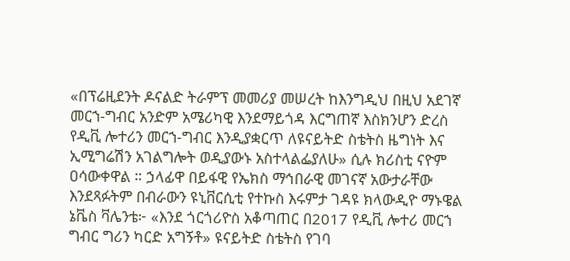«በፕሬዚደንት ዶናልድ ትራምፕ መመሪያ መሠረት ከእንግዲህ በዚህ አደገኛ መርኀ-ግብር አንድም አሜሪካዊ እንደማይጎዳ እርግጠኛ እስክንሆን ድረስ የዲቪ ሎተሪን መርኀ-ግብር እንዲያቋርጥ ለዩናይትድ ስቴትስ ዜግነት እና ኢሚግሬሽን አገልግሎት ወዲያውኑ አስተላልፌያለሁ» ሲሉ ክሪስቲ ናዮም ዐሳውቀዋል ። ኃላፊዋ በይፋዊ የኤክስ ማኅበራዊ መገናኛ አውታራቸው እንደጻፉትም በብራውን ዩኒቨርሲቲ የተኩስ እሩምታ ገዳዩ ክላውዲዮ ማኑዌል ኔቬስ ቫሌንቴ፦ «እንደ ጎርጎሪዮስ አቆጣጠር በ2017 የዲቪ ሎተሪ መርኀ ግብር ግሪን ካርድ አግኝቶ» ዩናይትድ ስቴትስ የገባ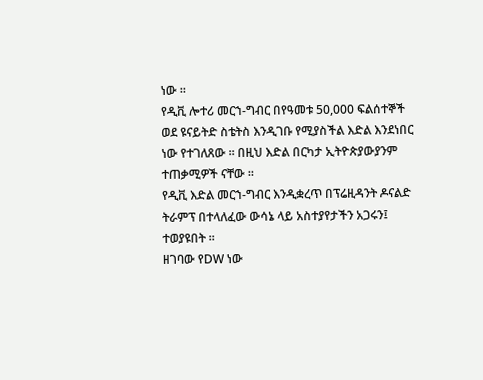ነው ።
የዲቪ ሎተሪ መርኀ-ግብር በየዓመቱ 50,000 ፍልሰተኞች ወደ ዩናይትድ ስቴትስ እንዲገቡ የሚያስችል እድል እንደነበር ነው የተገለጸው ። በዚህ እድል በርካታ ኢትዮጵያውያንም ተጠቃሚዎች ናቸው ።
የዲቪ እድል መርኀ-ግብር እንዲቋረጥ በፕሬዚዳንት ዶናልድ ትራምፕ በተላለፈው ውሳኔ ላይ አስተያየታችን አጋሩን፤ ተወያዩበት ።
ዘገባው የDW ነው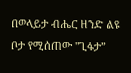በወላይታ ብሔር ዘንድ ልዩ ቦታ የሚሰጠው "ጊፋታ”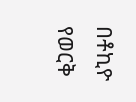በቶኪዮ የወርቅ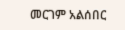መርገም አልሰበር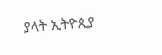ያላት ኢትዮጲያ